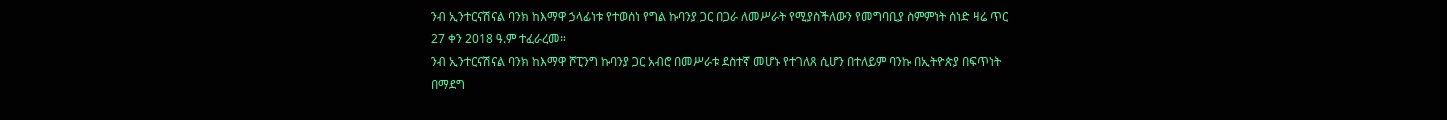ንብ ኢንተርናሽናል ባንክ ከእማዋ ኃላፊነቱ የተወሰነ የግል ኩባንያ ጋር በጋራ ለመሥራት የሚያስችለውን የመግባቢያ ስምምነት ሰነድ ዛሬ ጥር 27 ቀን 2018 ዓ.ም ተፈራረመ።
ንብ ኢንተርናሽናል ባንክ ከእማዋ ሾፒንግ ኩባንያ ጋር አብሮ በመሥራቱ ደስተኛ መሆኑ የተገለጸ ሲሆን በተለይም ባንኩ በኢትዮጵያ በፍጥነት በማደግ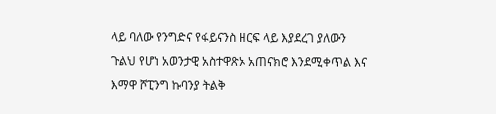ላይ ባለው የንግድና የፋይናንስ ዘርፍ ላይ እያደረገ ያለውን ጉልህ የሆነ አወንታዊ አስተዋጽኦ አጠናክሮ እንደሚቀጥል እና እማዋ ሾፒንግ ኩባንያ ትልቅ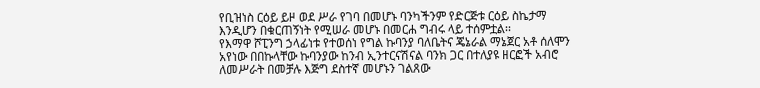የቢዝነስ ርዕይ ይዞ ወደ ሥራ የገባ በመሆኑ ባንካችንም የድርጅቱ ርዕይ ስኬታማ እንዲሆን በቁርጠኝነት የሚሠራ መሆኑ በመርሐ ግብሩ ላይ ተሰምቷል፡፡
የእማዋ ሾፒንግ ኃላፊነቱ የተወሰነ የግል ኩባንያ ባለቤትና ጄኔራል ማኔጀር አቶ ሰለሞን አየነው በበኩላቸው ኩባንያው ከንብ ኢንተርናሽናል ባንክ ጋር በተለያዩ ዘርፎች አብሮ ለመሥራት በመቻሉ እጅግ ደስተኛ መሆኑን ገልጸው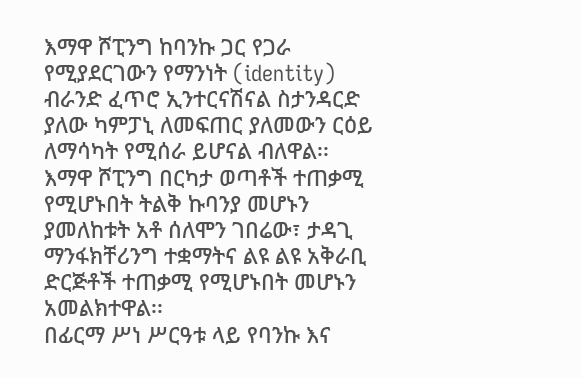እማዋ ሾፒንግ ከባንኩ ጋር የጋራ የሚያደርገውን የማንነት (identity) ብራንድ ፈጥሮ ኢንተርናሽናል ስታንዳርድ ያለው ካምፓኒ ለመፍጠር ያለመውን ርዕይ ለማሳካት የሚሰራ ይሆናል ብለዋል፡፡
እማዋ ሾፒንግ በርካታ ወጣቶች ተጠቃሚ የሚሆኑበት ትልቅ ኩባንያ መሆኑን ያመለከቱት አቶ ሰለሞን ገበሬው፣ ታዳጊ ማንፋክቸሪንግ ተቋማትና ልዩ ልዩ አቅራቢ ድርጅቶች ተጠቃሚ የሚሆኑበት መሆኑን አመልክተዋል፡፡
በፊርማ ሥነ ሥርዓቱ ላይ የባንኩ እና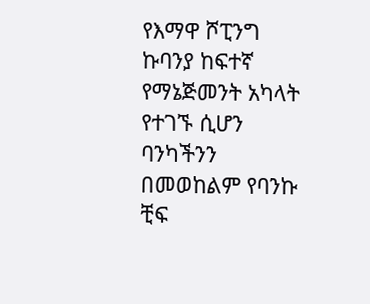የእማዋ ሾፒንግ ኩባንያ ከፍተኛ የማኔጅመንት አካላት የተገኙ ሲሆን ባንካችንን በመወከልም የባንኩ ቺፍ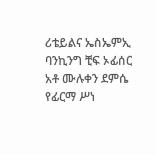ሪቴይልና ኤስኤምኢ ባንኪንግ ቺፍ ኦፊሰር አቶ ሙሉቀን ደምሴ የፊርማ ሥነ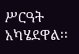ሥርዓት አካሄደዋል፡፡